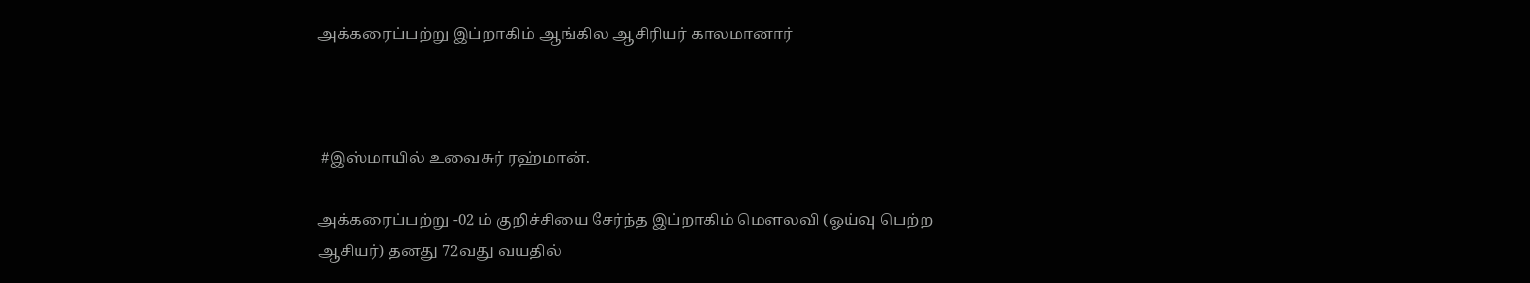அக்கரைப்பற்று இப்றாகிம் ஆங்கில ஆசிரியர் காலமானார்



 #இஸ்மாயில் உவைசுர் ரஹ்மான்.

அக்கரைப்பற்று -02 ம் குறிச்சியை சேர்ந்த இப்றாகிம் மௌலவி (ஓய்வு பெற்ற ஆசியர்) தனது 72வது வயதில்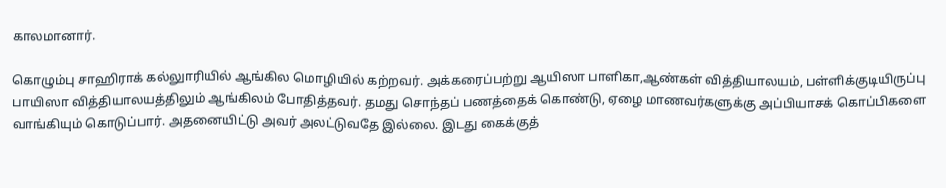காலமானார்.

கொழும்பு சாஹிராக் கல்லுாரியில் ஆங்கில மொழியில் கற்றவர். அக்கரைப்பற்று ஆயிஸா பாளிகா,ஆண்கள் வித்தியாலயம், பள்ளிக்குடியிருப்பு பாயிஸா வித்தியாலயத்திலும் ஆங்கிலம் போதித்தவர். தமது சொந்தப் பணத்தைக் கொண்டு, ஏழை மாணவர்களுக்கு அப்பியாசக் கொப்பிகளை வாங்கியும் கொடுப்பார். அதனையிட்டு அவர் அலட்டுவதே இல்லை. இடது கைக்குத்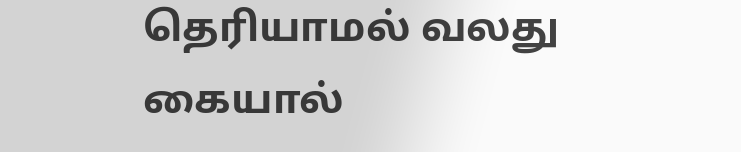தெரியாமல் வலது கையால்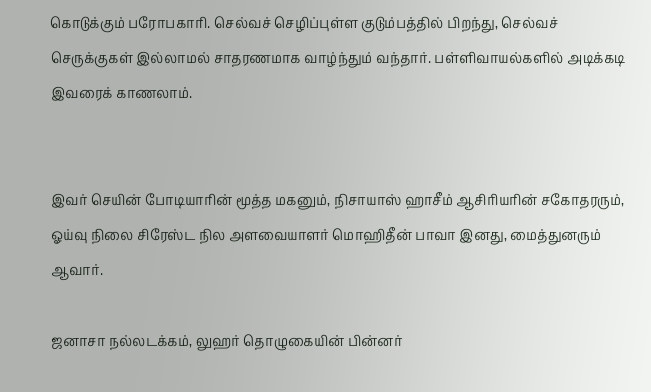கொடுக்கும் பரோபகாரி. செல்வச் செழிப்புள்ள குடும்பத்தில் பிறந்து, செல்வச் செருக்குகள் இல்லாமல் சாதரணமாக வாழ்ந்தும் வந்தார். பள்ளிவாயல்களில் அடிக்கடி இவரைக் காணலாம்.


இவர் செயின் போடியாரின் மூத்த மகனும், நிசாயாஸ் ஹாசீம் ஆசிரியரின் சகோதரரும், ஓய்வு நிலை சிரேஸ்ட நில அளவையாளர் மொஹிதீன் பாவா இனது, மைத்துனரும் ஆவார்.

ஜனாசா நல்லடக்கம், லுஹர் தொழுகையின் பின்னர்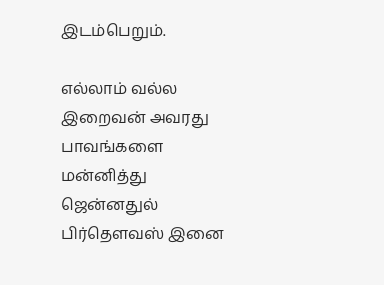இடம்பெறும்.

எல்லாம் வல்ல இறைவன் அவரது பாவங்களை மன்னித்து ஜென்னதுல் பிர்தௌவஸ் இனை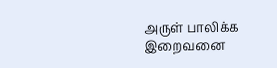அருள் பாலிக்க இறைவனை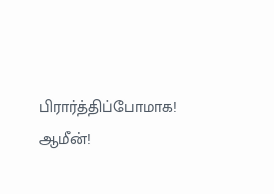பிரார்த்திப்போமாக! ஆமீன்!